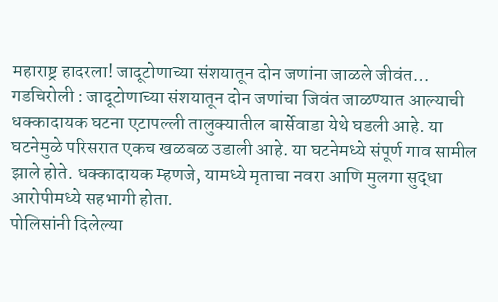महाराष्ट्र हादरला! जादूटोणाच्या संशयातून दोन जणांना जाळले जीवंत…
गडचिरोली : जादूटोणाच्या संशयातून दोन जणांचा जिवंत जाळण्यात आल्याची धक्कादायक घटना एटापल्ली तालुक्यातील बार्सेवाडा येथे घडली आहे. या घटनेमुळे परिसरात एकच खळबळ उडाली आहे. या घटनेमध्ये संपूर्ण गाव सामील झाले होते. धक्कादायक म्हणजे, यामध्ये मृताचा नवरा आणि मुलगा सुद्धा आरोपीमध्ये सहभागी होता.
पोलिसांनी दिलेल्या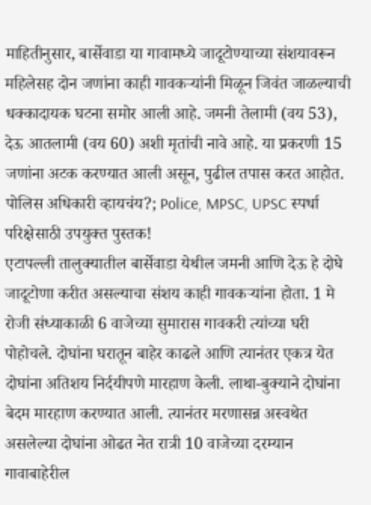माहितीनुसार, बार्सेवाडा या गावामध्ये जादूटोण्याच्या संशयावरून महिलेसह दोन जणांना काही गावकऱ्यांनी मिळून जिवंत जाळल्याची धक्कादायक घटना समोर आली आहे. जमनी तेलामी (वय 53), देऊ आतलामी (वय 60) अशी मृतांची नावे आहे. या प्रकरणी 15 जणांना अटक करण्यात आली असून, पुढील तपास करत आहोत.
पोलिस अधिकारी व्हायचंय?; Police, MPSC, UPSC स्पर्धा परिक्षेसाठी उपयुक्त पुस्तक!
एटापल्ली तालुक्यातील बार्सेवाडा येथील जमनी आणि देऊ हे दोघे जादूटोणा करीत असल्याचा संशय काही गावकऱ्यांना होता. 1 मे रोजी संध्याकाळी 6 वाजेच्या सुमारास गावकरी त्यांच्या घरी पोहोचले. दोघांना घरातून बाहेर काढले आणि त्यानंतर एकत्र येत दोघांना अतिशय निर्दयीपणे मारहाण केली. लाथा-बुक्याने दोघांना बेदम मारहाण करण्यात आली. त्यानंतर मरणासन्न अस्वथेत असलेल्या दोघांना ओढत नेत रात्री 10 वाजेच्या दरम्यान गावाबाहेरील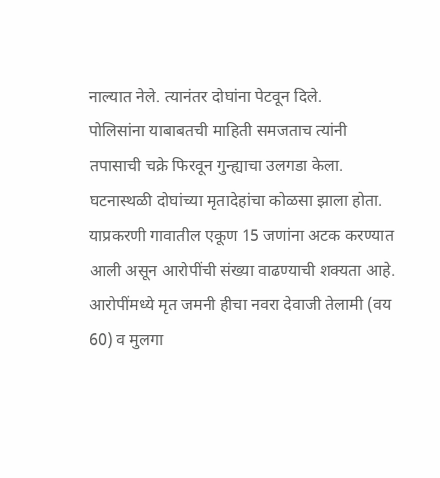नाल्यात नेले. त्यानंतर दोघांना पेटवून दिले.
पोलिसांना याबाबतची माहिती समजताच त्यांनी तपासाची चक्रे फिरवून गुन्ह्याचा उलगडा केला. घटनास्थळी दोघांच्या मृतादेहांचा कोळसा झाला होता. याप्रकरणी गावातील एकूण 15 जणांना अटक करण्यात आली असून आरोपींची संख्या वाढण्याची शक्यता आहे. आरोपींमध्ये मृत जमनी हीचा नवरा देवाजी तेलामी (वय 60) व मुलगा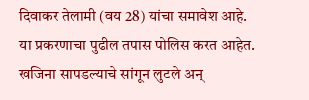दिवाकर तेलामी (वय 28) यांचा समावेश आहे. या प्रकरणाचा पुढील तपास पोलिस करत आहेत.
खजिना सापडल्याचे सांगून लुटले अन्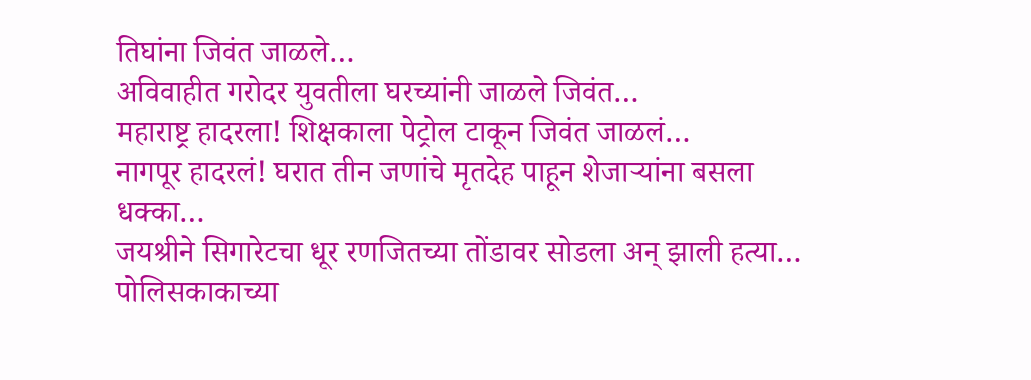तिघांना जिवंत जाळले…
अविवाहीत गरोदर युवतीला घरच्यांनी जाळले जिवंत…
महाराष्ट्र हादरला! शिक्षकाला पेट्रोल टाकून जिवंत जाळलं…
नागपूर हादरलं! घरात तीन जणांचे मृतदेह पाहून शेजाऱ्यांना बसला धक्का…
जयश्रीने सिगारेटचा धूर रणजितच्या तोंडावर सोडला अन् झाली हत्या…
पोलिसकाकाच्या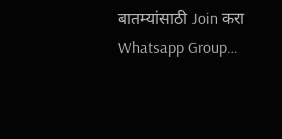बातम्यांसाठी Join करा Whatsapp Group…